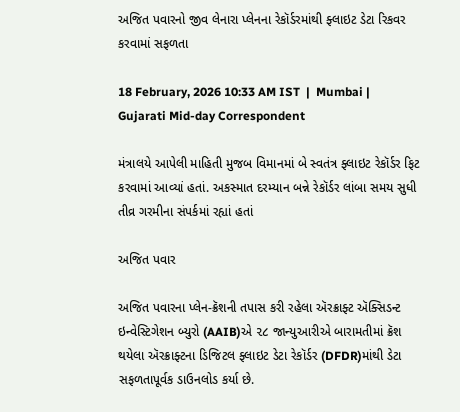અજિત પવારનો જીવ લેનારા પ્લેનના રેકૉર્ડરમાંથી ફ્લાઇટ ડેટા રિકવર કરવામાં સફળતા

18 February, 2026 10:33 AM IST  |  Mumbai | Gujarati Mid-day Correspondent

મંત્રાલયે આપેલી માહિતી મુજબ વિમાનમાં બે સ્વતંત્ર ફ્લાઇટ રેકૉર્ડર ફિટ કરવામાં આવ્યાં હતાં. અકસ્માત દરમ્યાન બન્ને રેકૉર્ડર લાંબા સમય સુધી તીવ્ર ગરમીના સંપર્કમાં રહ્યાં હતાં

અજિત પવાર

અજિત પવારના પ્લેન-ક્રૅશની તપાસ કરી રહેલા ઍરક્રાફ્ટ ઍક્સિડન્ટ ઇન્વેસ્ટિગેશન બ્યુરો (AAIB)એ ૨૮ જાન્યુઆરીએ બારામતીમાં ક્રૅશ થયેલા ઍરક્રાફ્ટના ડિજિટલ ફ્લાઇટ ડેટા રેકૉર્ડર (DFDR)માંથી ડેટા સફળતાપૂર્વક ડાઉનલોડ કર્યા છે.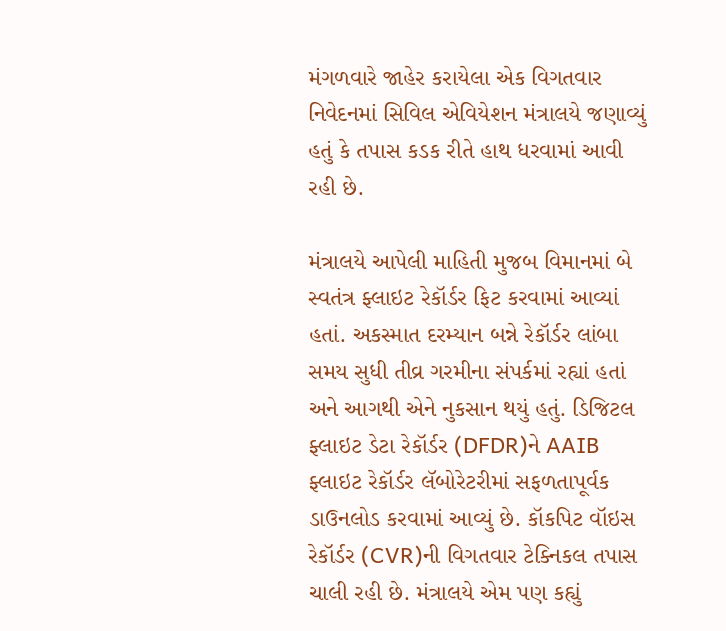મંગળવારે જાહેર કરાયેલા એક વિગતવાર નિવેદનમાં સિવિલ એવિયેશન મંત્રાલયે જણાવ્યું હતું કે તપાસ કડક રીતે હાથ ધરવામાં આવી રહી છે.

મંત્રાલયે આપેલી માહિતી મુજબ વિમાનમાં બે સ્વતંત્ર ફ્લાઇટ રેકૉર્ડર ફિટ કરવામાં આવ્યાં હતાં. અકસ્માત દરમ્યાન બન્ને રેકૉર્ડર લાંબા સમય સુધી તીવ્ર ગરમીના સંપર્કમાં રહ્યાં હતાં અને આગથી એને નુકસાન થયું હતું. ડિજિટલ ફ્લાઇટ ડેટા રેકૉર્ડર (DFDR)ને AAIB ફ્લાઇટ રેકૉર્ડર લૅબોરેટરીમાં સફળતાપૂર્વક ડાઉનલોડ કરવામાં આવ્યું છે. કૉકપિટ વૉઇસ રેકૉર્ડર (CVR)ની વિગતવાર ટેક્નિકલ તપાસ ચાલી રહી છે. મંત્રાલયે એમ પણ કહ્યું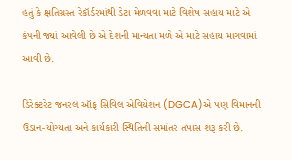હતું કે ક્ષતિગ્રસ્ત રેકૉર્ડરમાંથી ડેટા મેળવવા માટે વિશેષ સહાય માટે એ કંપની જ્યાં આવેલી છે એ દેશની માન્યતા મળે એ માટે સહાય માગવામાં આવી છે.

ડિરેક્ટરેટ જનરલ ઑફ સિવિલ એવિયેશન (DGCA)એ પણ વિમાનની ઉડાન-યોગ્યતા અને કાર્યકારી સ્થિતિની સમાંતર તપાસ શરૂ કરી છે.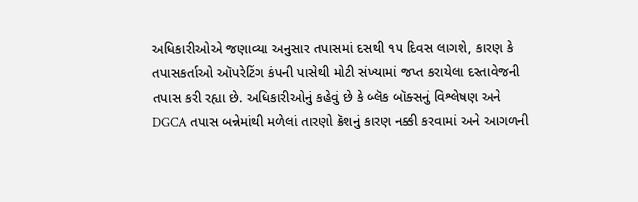અધિકારીઓએ જણાવ્યા અનુસાર તપાસમાં દસથી ૧૫ દિવસ લાગશે, કારણ કે તપાસકર્તાઓ ઑપરેટિંગ કંપની પાસેથી મોટી સંખ્યામાં જપ્ત કરાયેલા દસ્તાવેજની તપાસ કરી રહ્યા છે. અધિકારીઓનું કહેવું છે કે બ્લૅક બૉક્સનું વિશ્લેષણ અને DGCA તપાસ બન્નેમાંથી મળેલાં તારણો ક્રૅશનું કારણ નક્કી કરવામાં અને આગળની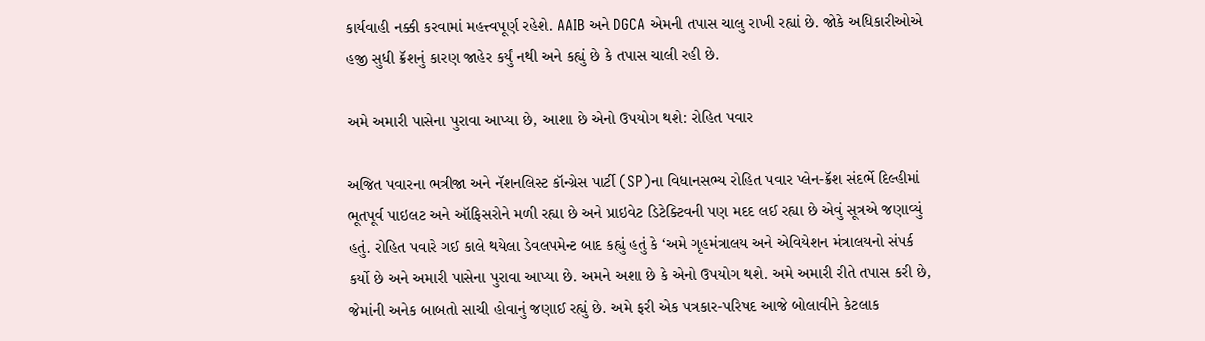કાર્યવાહી નક્કી કરવામાં મહત્ત્વપૂર્ણ રહેશે. AAIB અને DGCA એમની તપાસ ચાલુ રાખી રહ્યાં છે. જોકે અધિકારીઓએ હજી સુધી ક્રૅશનું કારણ જાહેર કર્યું નથી અને કહ્યું છે કે તપાસ ચાલી રહી છે.

અમે અમારી પાસેના પુરાવા આપ્યા છે, આશા છે એનો ઉપયોગ થશે: રોહિત પવાર

અજિત પવારના ભત્રીજા અને નૅશનલિસ્ટ કૉન્ગ્રેસ પાર્ટી (SP)ના વિધાનસભ્ય રોહિત પવાર પ્લેન-ક્રૅશ સંદર્ભે દિલ્હીમાં ભૂતપૂર્વ પાઇલટ અને ઑફિસરોને મળી રહ્યા છે અને પ્રાઇવેટ ડિટેક્ટિવની પણ મદદ લઈ રહ્યા છે એવું સૂત્રએ જણાવ્યું હતું. રોહિત પવારે ગઈ કાલે થયેલા ડેવલપમેન્ટ બાદ કહ્યું હતું કે ‘અમે ગૃહમંત્રાલય અને એવિયેશન મંત્રાલયનો સંપર્ક કર્યો છે અને અમારી પાસેના પુરાવા આપ્યા છે. અમને અશા છે કે એનો ઉપયોગ થશે. અમે અમારી રીતે તપાસ કરી છે, જેમાંની અનેક બાબતો સાચી હોવાનું જણાઈ રહ્યું છે. અમે ફરી એક પત્રકાર-પરિષદ આજે બોલાવીને કેટલાક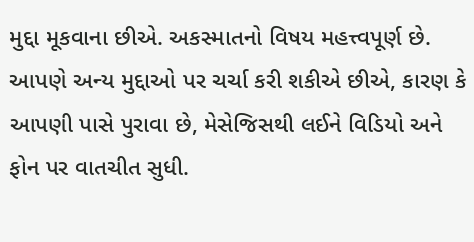મુદ્દા મૂકવાના છીએ. અકસ્માતનો વિષય મહત્ત્વપૂર્ણ છે. આપણે અન્ય મુદ્દાઓ પર ચર્ચા કરી શકીએ છીએ, કારણ કે આપણી પાસે પુરાવા છે, મેસેજિસથી લઈને વિડિયો અને ફોન પર વાતચીત સુધી.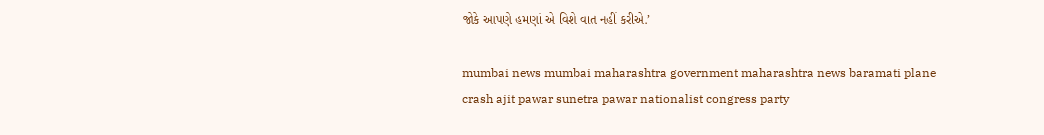જોકે આપણે હમણાં એ વિશે વાત નહીં કરીએ.’

mumbai news mumbai maharashtra government maharashtra news baramati plane crash ajit pawar sunetra pawar nationalist congress party